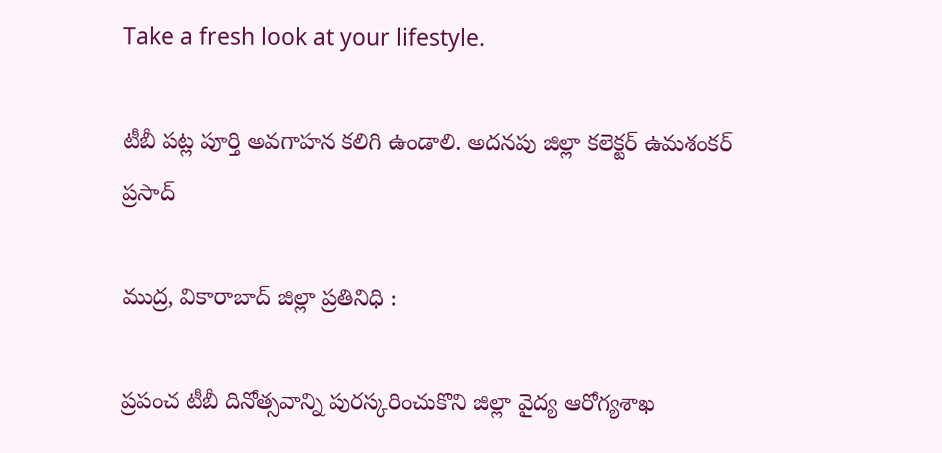Take a fresh look at your lifestyle.

టీబీ పట్ల పూర్తి అవగాహన కలిగి ఉండాలి. అదనపు జిల్లా కలెక్టర్ ఉమశంకర్ ప్రసాద్

ముద్ర, వికారాబాద్ జిల్లా ప్రతినిధి :

ప్రపంచ టీబీ దినోత్సవాన్ని పురస్కరించుకొని జిల్లా వైద్య ఆరోగ్యశాఖ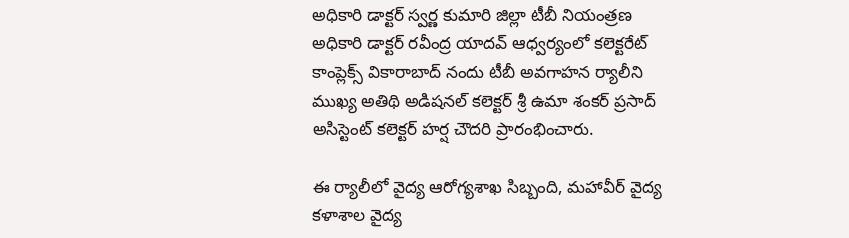అధికారి డాక్టర్ స్వర్ణ కుమారి జిల్లా టీబీ నియంత్రణ అధికారి డాక్టర్ రవీంద్ర యాదవ్ ఆధ్వర్యంలో కలెక్టరేట్ కాంప్లెక్స్ వికారాబాద్ నందు టీబీ అవగాహన ర్యాలీని ముఖ్య అతిథి అడిషనల్ కలెక్టర్ శ్రీ ఉమా శంకర్ ప్రసాద్ అసిస్టెంట్ కలెక్టర్ హర్ష చౌదరి ప్రారంభించారు.

ఈ ర్యాలీలో వైద్య ఆరోగ్యశాఖ సిబ్బంది, మహావీర్ వైద్య కళాశాల వైద్య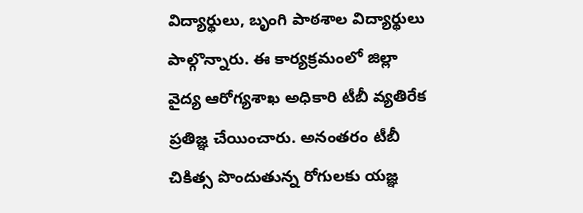విద్యార్థులు, బృంగి పాఠశాల విద్యార్థులు పాల్గొన్నారు. ఈ కార్యక్రమంలో జిల్లా వైద్య ఆరోగ్యశాఖ అధికారి టీబీ వ్యతిరేక ప్రతిజ్ఞ చేయించారు. అనంతరం టీబీ చికిత్స పొందుతున్న రోగులకు యజ్ఞ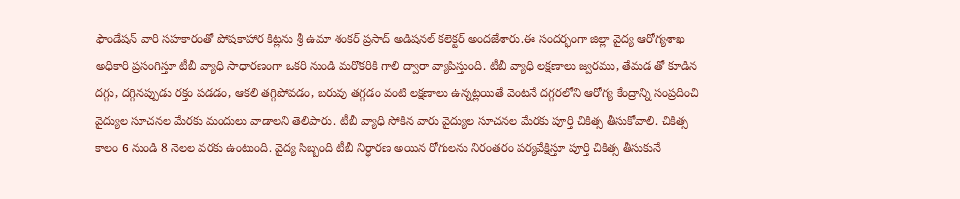ఫౌండేషన్ వారి సహకారంతో పోషకాహార కిట్లను శ్రీ ఉమా శంకర్ ప్రసాద్ అడిషనల్ కలెక్టర్ అందజేశారు.ఈ సందర్భంగా జిల్లా వైద్య ఆరోగ్యశాఖ అధికారి ప్రసంగిస్తూ టీబీ వ్యాధి సాధారణంగా ఒకరి నుండి మరొకరికి గాలి ద్వారా వ్యాపిస్తుంది. టీబీ వ్యాధి లక్షణాలు జ్వరము, తేమడ తో కూడిన దగ్గు, దగ్గినప్పుడు రక్తం పడడం, ఆకలి తగ్గిపోవడం, బరువు తగ్గడం వంటి లక్షణాలు ఉన్నట్లయితే వెంటనే దగ్గరలోని ఆరోగ్య కేంద్రాన్ని సంప్రదించి వైద్యుల సూచనల మేరకు మందులు వాడాలని తెలిపారు. టీబీ వ్యాధి సోకిన వారు వైద్యుల సూచనల మేరకు పూర్తి చికిత్స తీసుకోవాలి. చికిత్స కాలం 6 నుండి 8 నెలల వరకు ఉంటుంది. వైద్య సిబ్బంది టీబీ నిర్ధారణ అయిన రోగులను నిరంతరం పర్యవేక్షిస్తూ పూర్తి చికిత్స తీసుకునే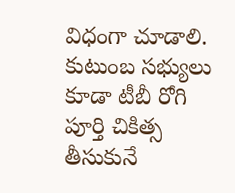విధంగా చూడాలి. కుటుంబ సభ్యులు కూడా టీబీ రోగి పూర్తి చికిత్స తీసుకునే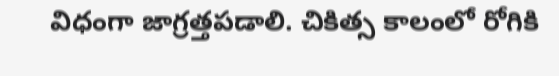విధంగా జాగ్రత్తపడాలి. చికిత్స కాలంలో రోగికి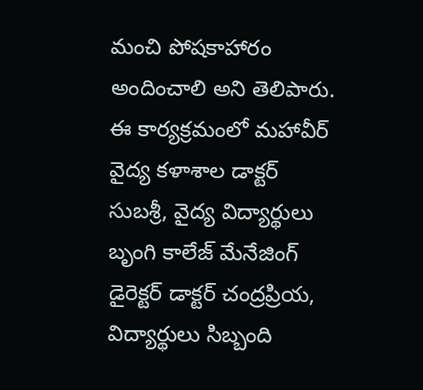మంచి పోషకాహారం అందించాలి అని తెలిపారు. ఈ కార్యక్రమంలో మహావీర్ వైద్య కళాశాల డాక్టర్ సుబశ్రీ, వైద్య విద్యార్థులు బృంగి కాలేజ్ మేనేజింగ్ డైరెక్టర్ డాక్టర్ చంద్రప్రియ, విద్యార్థులు సిబ్బంది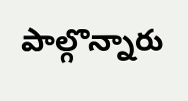పాల్గొన్నారు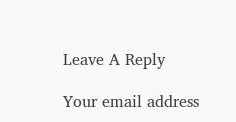Leave A Reply

Your email address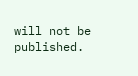will not be published.